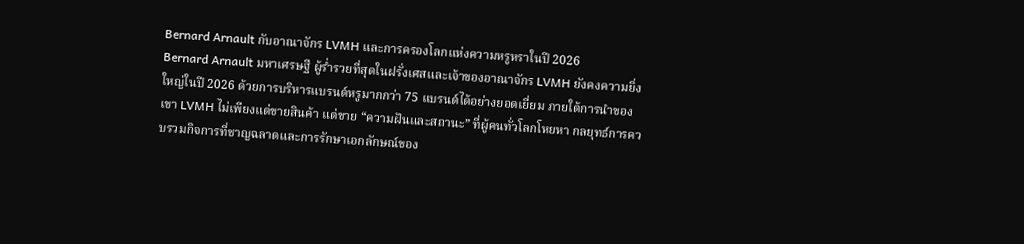Bernard Arnault กับอาณาจักร LVMH และการครองโลกแห่งความหรูหราในปี 2026
Bernard Arnault มหาเศรษฐี ผู้ร่ำรวยที่สุดในฝรั่งเศสและเจ้าของอาณาจักร LVMH ยังคงความยิ่งใหญ่ในปี 2026 ด้วยการบริหารแบรนด์หรูมากกว่า 75 แบรนด์ได้อย่างยอดเยี่ยม ภายใต้การนำของเขา LVMH ไม่เพียงแต่ขายสินค้า แต่ขาย “ความฝันและสถานะ” ที่ผู้คนทั่วโลกโหยหา กลยุทธ์การควบรวมกิจการที่ชาญฉลาดและการรักษาเอกลักษณ์ของ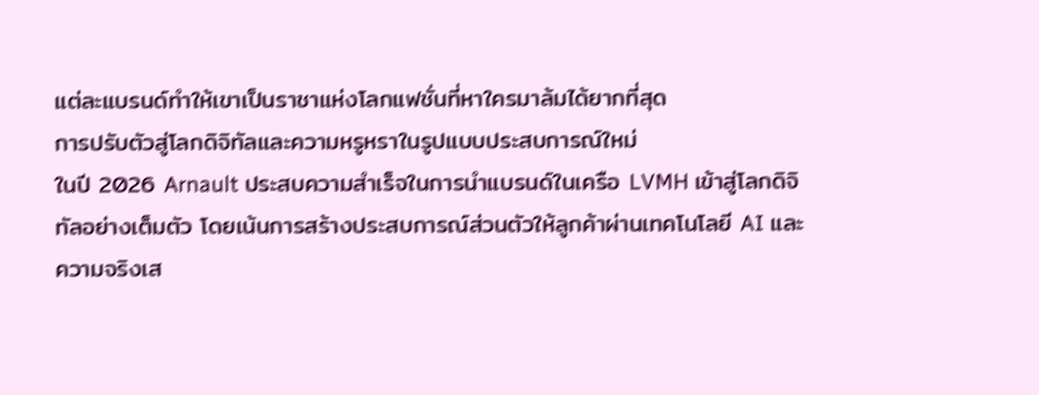แต่ละแบรนด์ทำให้เขาเป็นราชาแห่งโลกแฟชั่นที่หาใครมาล้มได้ยากที่สุด
การปรับตัวสู่โลกดิจิทัลและความหรูหราในรูปแบบประสบการณ์ใหม่
ในปี 2026 Arnault ประสบความสำเร็จในการนำแบรนด์ในเครือ LVMH เข้าสู่โลกดิจิทัลอย่างเต็มตัว โดยเน้นการสร้างประสบการณ์ส่วนตัวให้ลูกค้าผ่านเทคโนโลยี AI และความจริงเส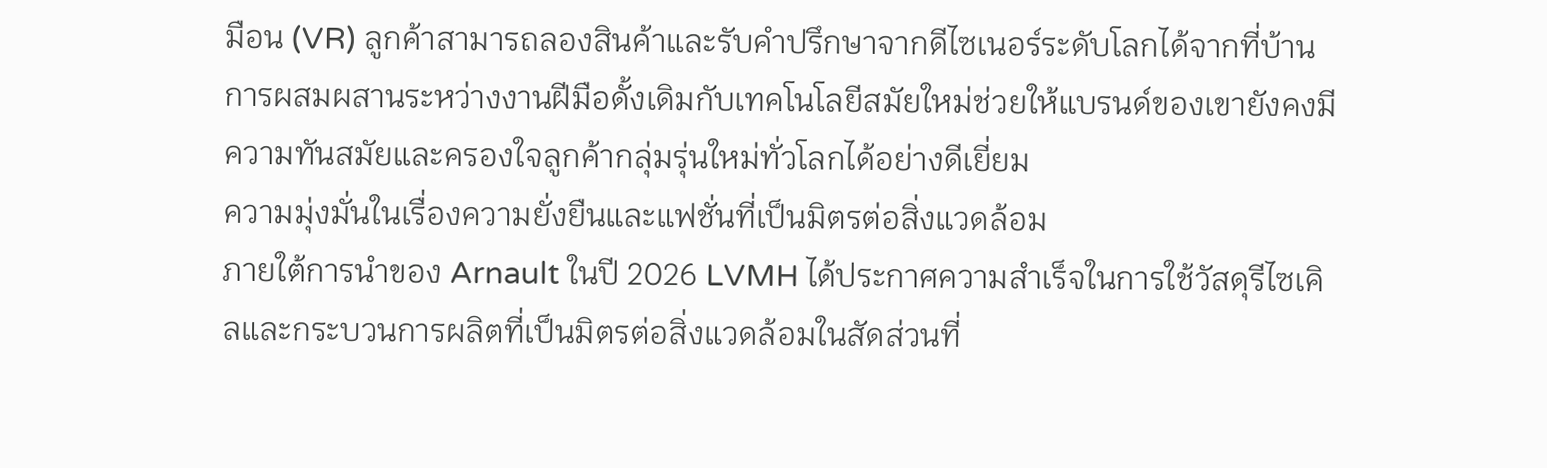มือน (VR) ลูกค้าสามารถลองสินค้าและรับคำปรึกษาจากดีไซเนอร์ระดับโลกได้จากที่บ้าน การผสมผสานระหว่างงานฝีมือดั้งเดิมกับเทคโนโลยีสมัยใหม่ช่วยให้แบรนด์ของเขายังคงมีความทันสมัยและครองใจลูกค้ากลุ่มรุ่นใหม่ทั่วโลกได้อย่างดีเยี่ยม
ความมุ่งมั่นในเรื่องความยั่งยืนและแฟชั่นที่เป็นมิตรต่อสิ่งแวดล้อม
ภายใต้การนำของ Arnault ในปี 2026 LVMH ได้ประกาศความสำเร็จในการใช้วัสดุรีไซเคิลและกระบวนการผลิตที่เป็นมิตรต่อสิ่งแวดล้อมในสัดส่วนที่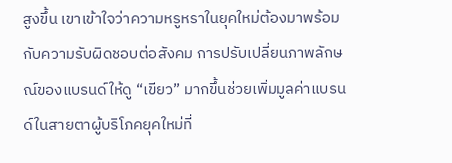สูงขึ้น เขาเข้าใจว่าความหรูหราในยุคใหม่ต้องมาพร้อมกับความรับผิดชอบต่อสังคม การปรับเปลี่ยนภาพลักษณ์ของแบรนด์ให้ดู “เขียว” มากขึ้นช่วยเพิ่มมูลค่าแบรนด์ในสายตาผู้บริโภคยุคใหม่ที่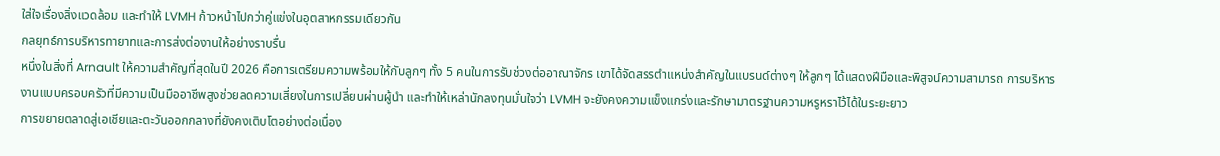ใส่ใจเรื่องสิ่งแวดล้อม และทำให้ LVMH ก้าวหน้าไปกว่าคู่แข่งในอุตสาหกรรมเดียวกัน
กลยุทธ์การบริหารทายาทและการส่งต่องานให้อย่างราบรื่น
หนึ่งในสิ่งที่ Arnault ให้ความสำคัญที่สุดในปี 2026 คือการเตรียมความพร้อมให้กับลูกๆ ทั้ง 5 คนในการรับช่วงต่ออาณาจักร เขาได้จัดสรรตำแหน่งสำคัญในแบรนด์ต่างๆ ให้ลูกๆ ได้แสดงฝีมือและพิสูจน์ความสามารถ การบริหารงานแบบครอบครัวที่มีความเป็นมืออาชีพสูงช่วยลดความเสี่ยงในการเปลี่ยนผ่านผู้นำ และทำให้เหล่านักลงทุนมั่นใจว่า LVMH จะยังคงความแข็งแกร่งและรักษามาตรฐานความหรูหราไว้ได้ในระยะยาว
การขยายตลาดสู่เอเชียและตะวันออกกลางที่ยังคงเติบโตอย่างต่อเนื่อง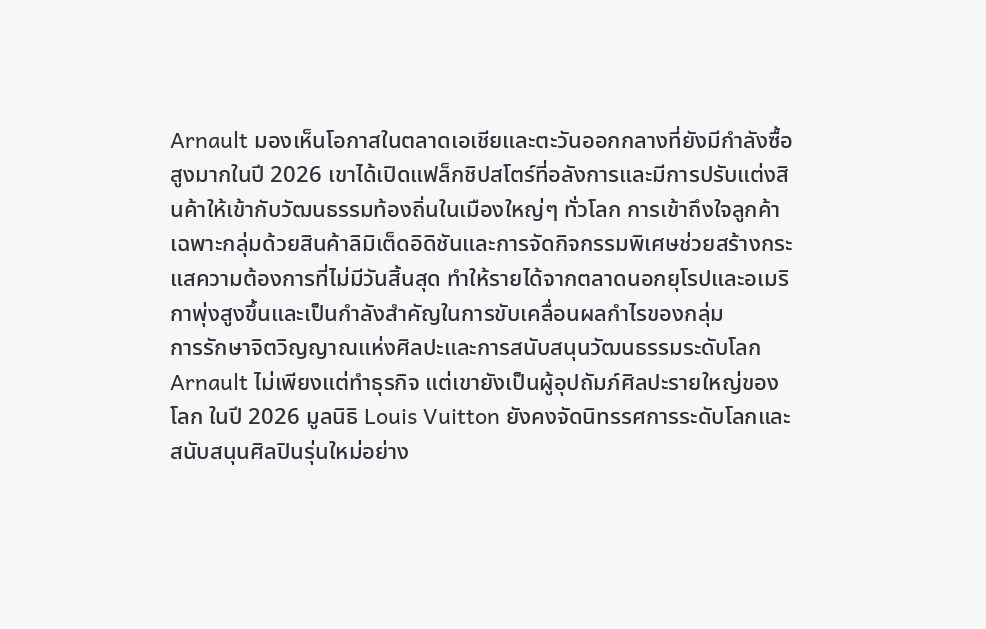Arnault มองเห็นโอกาสในตลาดเอเชียและตะวันออกกลางที่ยังมีกำลังซื้อสูงมากในปี 2026 เขาได้เปิดแฟล็กชิปสโตร์ที่อลังการและมีการปรับแต่งสินค้าให้เข้ากับวัฒนธรรมท้องถิ่นในเมืองใหญ่ๆ ทั่วโลก การเข้าถึงใจลูกค้าเฉพาะกลุ่มด้วยสินค้าลิมิเต็ดอิดิชันและการจัดกิจกรรมพิเศษช่วยสร้างกระแสความต้องการที่ไม่มีวันสิ้นสุด ทำให้รายได้จากตลาดนอกยุโรปและอเมริกาพุ่งสูงขึ้นและเป็นกำลังสำคัญในการขับเคลื่อนผลกำไรของกลุ่ม
การรักษาจิตวิญญาณแห่งศิลปะและการสนับสนุนวัฒนธรรมระดับโลก
Arnault ไม่เพียงแต่ทำธุรกิจ แต่เขายังเป็นผู้อุปถัมภ์ศิลปะรายใหญ่ของโลก ในปี 2026 มูลนิธิ Louis Vuitton ยังคงจัดนิทรรศการระดับโลกและสนับสนุนศิลปินรุ่นใหม่อย่าง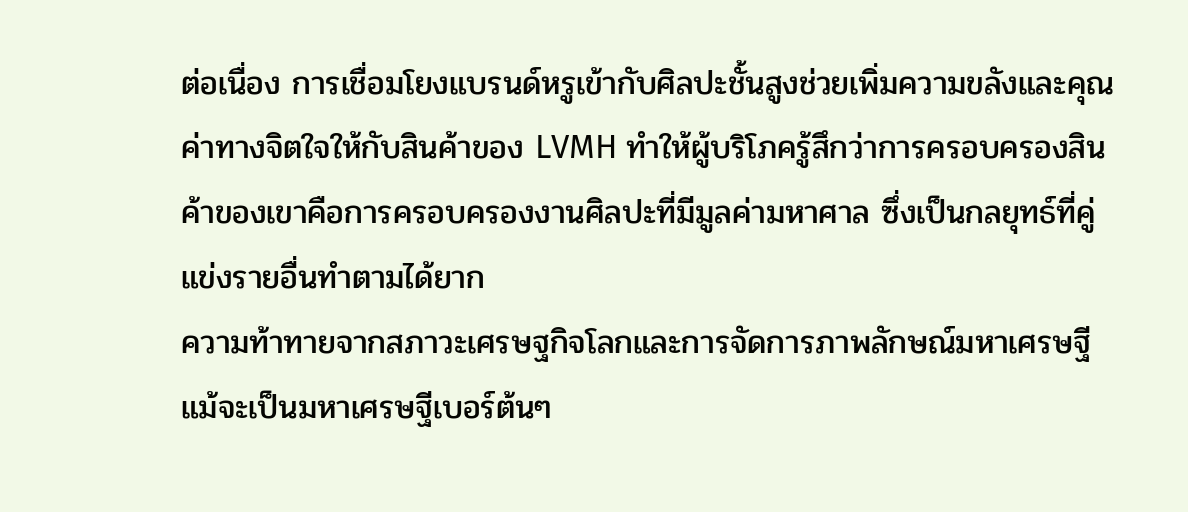ต่อเนื่อง การเชื่อมโยงแบรนด์หรูเข้ากับศิลปะชั้นสูงช่วยเพิ่มความขลังและคุณค่าทางจิตใจให้กับสินค้าของ LVMH ทำให้ผู้บริโภครู้สึกว่าการครอบครองสินค้าของเขาคือการครอบครองงานศิลปะที่มีมูลค่ามหาศาล ซึ่งเป็นกลยุทธ์ที่คู่แข่งรายอื่นทำตามได้ยาก
ความท้าทายจากสภาวะเศรษฐกิจโลกและการจัดการภาพลักษณ์มหาเศรษฐี
แม้จะเป็นมหาเศรษฐีเบอร์ต้นๆ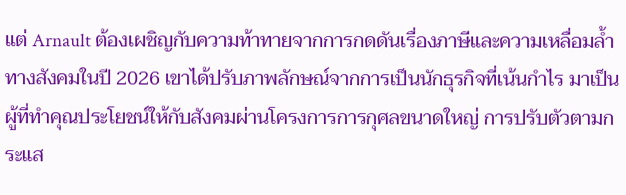แต่ Arnault ต้องเผชิญกับความท้าทายจากการกดดันเรื่องภาษีและความเหลื่อมล้ำทางสังคมในปี 2026 เขาได้ปรับภาพลักษณ์จากการเป็นนักธุรกิจที่เน้นกำไร มาเป็นผู้ที่ทำคุณประโยชน์ให้กับสังคมผ่านโครงการการกุศลขนาดใหญ่ การปรับตัวตามกระแส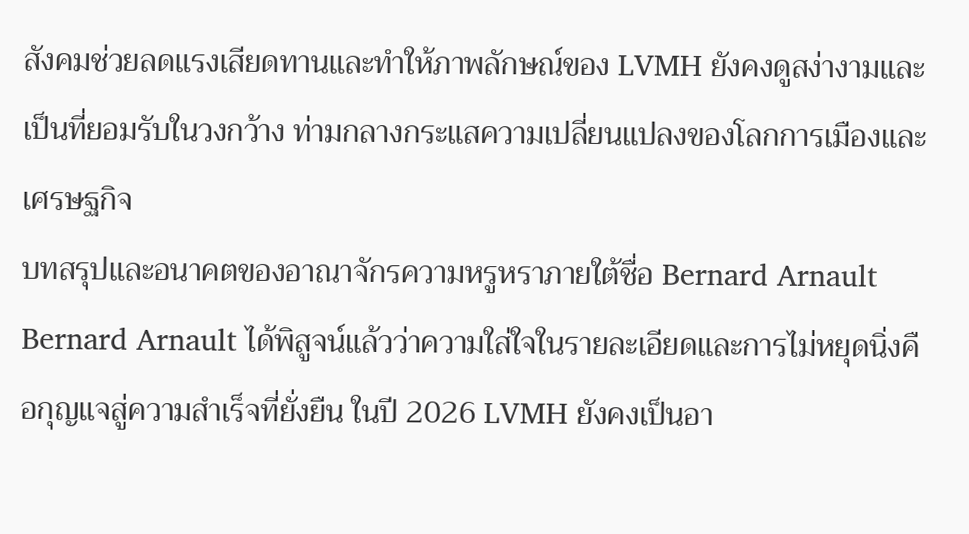สังคมช่วยลดแรงเสียดทานและทำให้ภาพลักษณ์ของ LVMH ยังคงดูสง่างามและเป็นที่ยอมรับในวงกว้าง ท่ามกลางกระแสความเปลี่ยนแปลงของโลกการเมืองและเศรษฐกิจ
บทสรุปและอนาคตของอาณาจักรความหรูหราภายใต้ชื่อ Bernard Arnault
Bernard Arnault ได้พิสูจน์แล้วว่าความใส่ใจในรายละเอียดและการไม่หยุดนิ่งคือกุญแจสู่ความสำเร็จที่ยั่งยืน ในปี 2026 LVMH ยังคงเป็นอา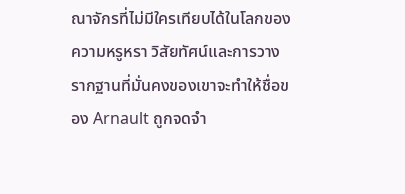ณาจักรที่ไม่มีใครเทียบได้ในโลกของความหรูหรา วิสัยทัศน์และการวางรากฐานที่มั่นคงของเขาจะทำให้ชื่อของ Arnault ถูกจดจำ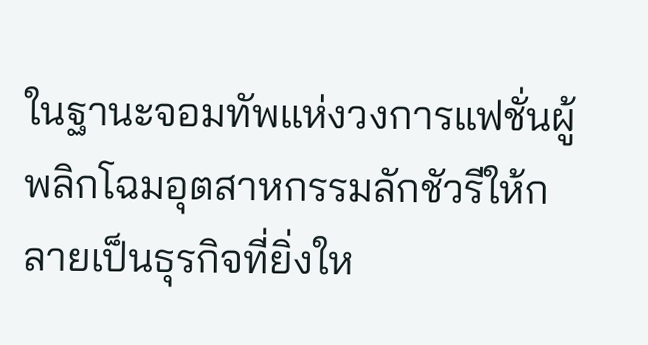ในฐานะจอมทัพแห่งวงการแฟชั่นผู้พลิกโฉมอุตสาหกรรมลักชัวรีให้กลายเป็นธุรกิจที่ยิ่งให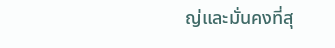ญ่และมั่นคงที่สุ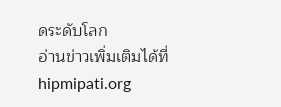ดระดับโลก
อ่านข่าวเพิ่มเติมได้ที่ hipmipati.org